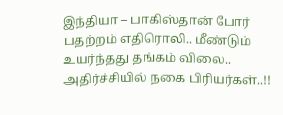இந்தியா – பாகிஸ்தான் போர் பதற்றம் எதிரொலி.. மீண்டும் உயர்ந்தது தங்கம் விலை.. அதிர்ச்சியில் நகை பிரியர்கள்..!!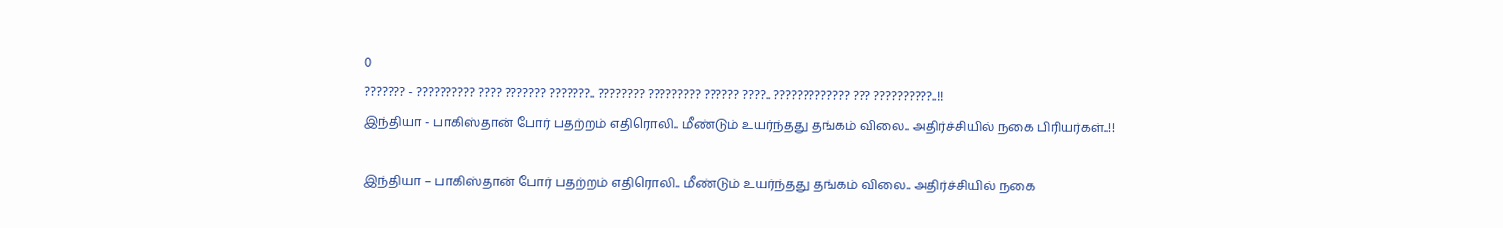0
??????? - ?????????? ???? ??????? ???????.. ???????? ????????? ?????? ????.. ????????????? ??? ??????????..!!
இந்தியா - பாகிஸ்தான் போர் பதற்றம் எதிரொலி.. மீண்டும் உயர்ந்தது தங்கம் விலை.. அதிர்ச்சியில் நகை பிரியர்கள்..!!

இந்தியா – பாகிஸ்தான் போர் பதற்றம் எதிரொலி.. மீண்டும் உயர்ந்தது தங்கம் விலை.. அதிர்ச்சியில் நகை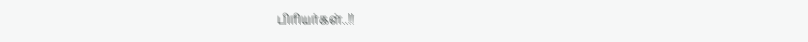பிரியர்கள்..!!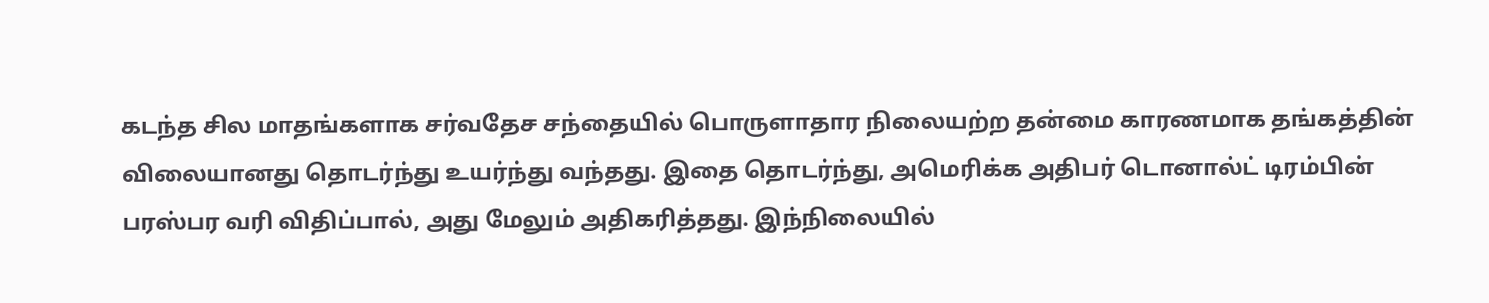கடந்த சில மாதங்களாக சர்வதேச சந்தையில் பொருளாதார நிலையற்ற தன்மை காரணமாக தங்கத்தின் விலையானது தொடர்ந்து உயர்ந்து வந்தது. இதை தொடர்ந்து, அமெரிக்க அதிபர் டொனால்ட் டிரம்பின் பரஸ்பர வரி விதிப்பால், அது மேலும் அதிகரித்தது. இந்நிலையில்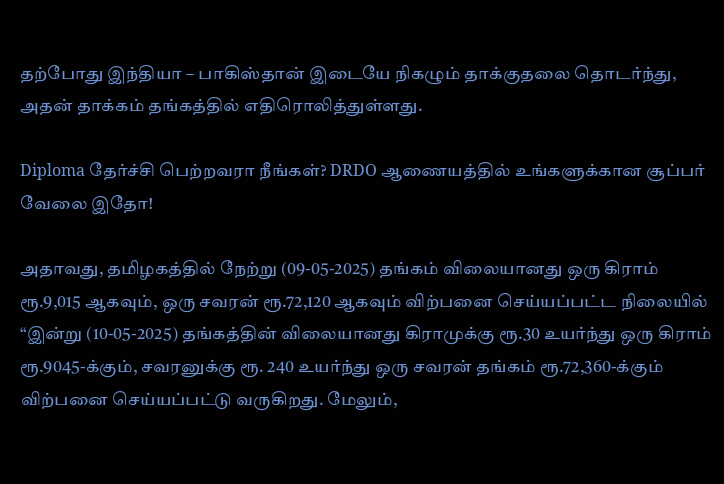தற்போது இந்தியா – பாகிஸ்தான் இடையே நிகழும் தாக்குதலை தொடர்ந்து, அதன் தாக்கம் தங்கத்தில் எதிரொலித்துள்ளது.

Diploma தேர்ச்சி பெற்றவரா நீங்கள்? DRDO ஆணையத்தில் உங்களுக்கான சூப்பர் வேலை இதோ!

அதாவது, தமிழகத்தில் நேற்று (09-05-2025) தங்கம் விலையானது ஒரு கிராம் ரூ.9,015 ஆகவும், ஒரு சவரன் ரூ.72,120 ஆகவும் விற்பனை செய்யப்பட்ட நிலையில் “இன்று (10-05-2025) தங்கத்தின் விலையானது கிராமுக்கு ரூ.30 உயர்ந்து ஒரு கிராம் ரூ.9045-க்கும், சவரனுக்கு ரூ. 240 உயர்ந்து ஒரு சவரன் தங்கம் ரூ.72,360-க்கும் விற்பனை செய்யப்பட்டு வருகிறது. மேலும்,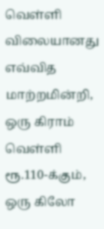வெள்ளி விலையானது எவ்வித மாற்றமின்றி, ஒரு கிராம் வெள்ளி ரூ.110-க்கும், ஒரு கிலோ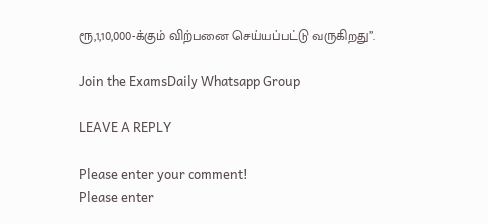ரூ,1,10,000-க்கும் விற்பனை செய்யப்பட்டு வருகிறது”.

Join the ExamsDaily Whatsapp Group

LEAVE A REPLY

Please enter your comment!
Please enter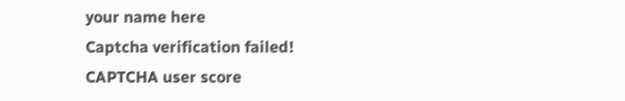your name here
Captcha verification failed!
CAPTCHA user score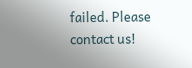failed. Please contact us!